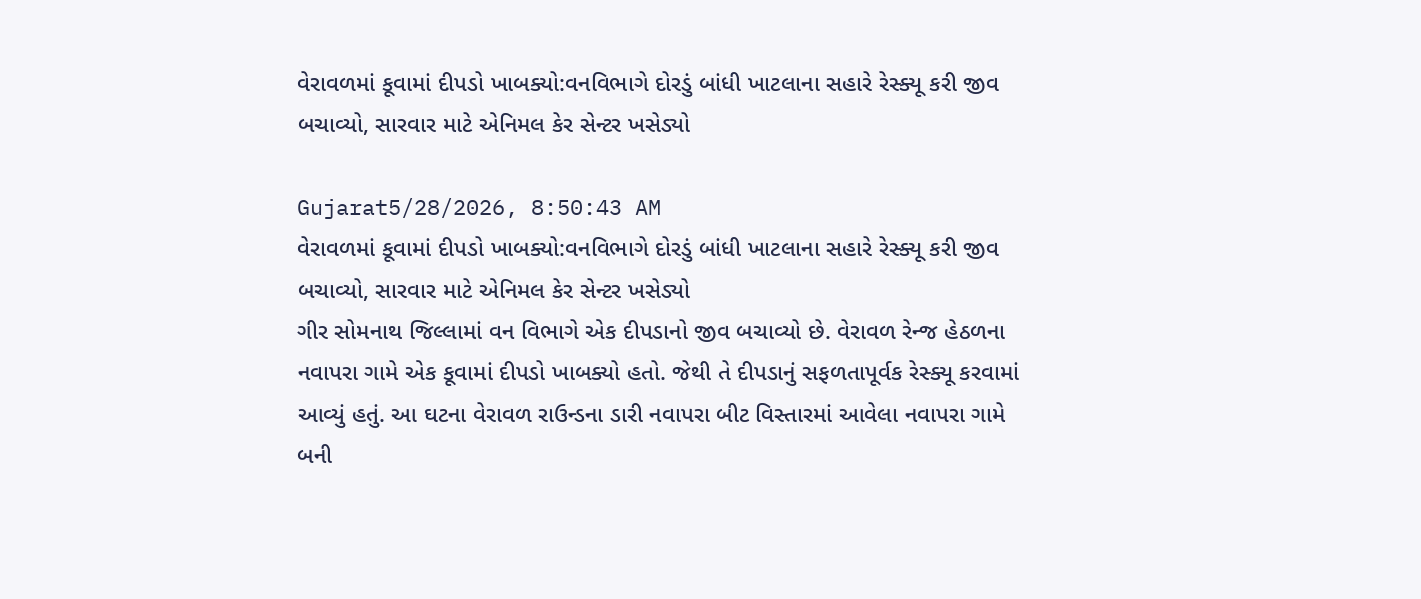વેરાવળમાં કૂવામાં દીપડો ખાબક્યો:વનવિભાગે દોરડું બાંધી ખાટલાના સહારે રેસ્ક્યૂ કરી જીવ બચાવ્યો, સારવાર માટે એનિમલ કેર સેન્ટર ખસેડ્યો

Gujarat5/28/2026, 8:50:43 AM
વેરાવળમાં કૂવામાં દીપડો ખાબક્યો:વનવિભાગે દોરડું બાંધી ખાટલાના સહારે રેસ્ક્યૂ કરી જીવ બચાવ્યો, સારવાર માટે એનિમલ કેર સેન્ટર ખસેડ્યો
ગીર સોમનાથ જિલ્લામાં વન વિભાગે એક દીપડાનો જીવ બચાવ્યો છે. વેરાવળ રેન્જ હેઠળના નવાપરા ગામે એક કૂવામાં દીપડો ખાબક્યો હતો. જેથી તે દીપડાનું સફળતાપૂર્વક રેસ્ક્યૂ કરવામાં આવ્યું હતું. આ ઘટના વેરાવળ રાઉન્ડના ડારી નવાપરા બીટ વિસ્તારમાં આવેલા નવાપરા ગામે બની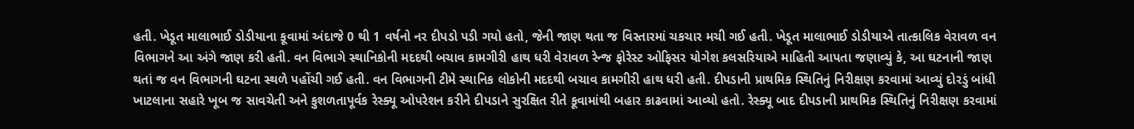હતી. ખેડૂત માલાભાઈ ડોડીયાના કૂવામાં અંદાજે 0 થી 1 વર્ષનો નર દીપડો પડી ગયો હતો, જેની જાણ થતા જ વિસ્તારમાં ચકચાર મચી ગઈ હતી. ખેડૂત માલાભાઈ ડોડીયાએ તાત્કાલિક વેરાવળ વન વિભાગને આ અંગે જાણ કરી હતી. વન વિભાગે સ્થાનિકોની મદદથી બચાવ કામગીરી હાથ ધરી વેરાવળ રેન્જ ફોરેસ્ટ ઓફિસર યોગેશ કલસરિયાએ માહિતી આપતા જણાવ્યું કે, આ ઘટનાની જાણ થતાં જ વન વિભાગની ઘટના સ્થળે પહોંચી ગઈ હતી. વન વિભાગની ટીમે સ્થાનિક લોકોની મદદથી બચાવ કામગીરી હાથ ધરી હતી. દીપડાની પ્રાથમિક સ્થિતિનું નિરીક્ષણ કરવામાં આવ્યું દોરડું બાંધી ખાટલાના સહારે ખૂબ જ સાવચેતી અને કુશળતાપૂર્વક રેસ્ક્યૂ ઓપરેશન કરીને દીપડાને સુરક્ષિત રીતે કૂવામાંથી બહાર કાઢવામાં આવ્યો હતો. રેસ્ક્યૂ બાદ દીપડાની પ્રાથમિક સ્થિતિનું નિરીક્ષણ કરવામાં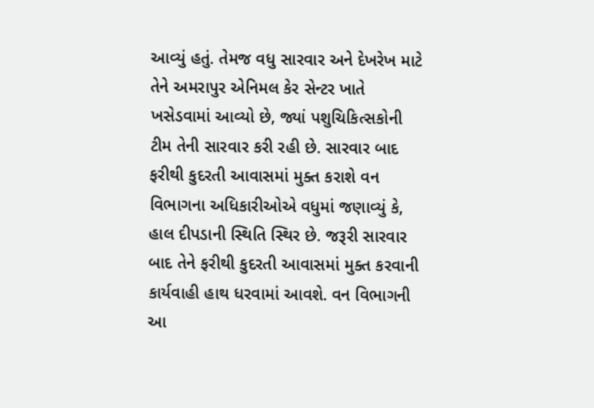આવ્યું હતું. તેમજ વધુ સારવાર અને દેખરેખ માટે તેને અમરાપુર એનિમલ કેર સેન્ટર ખાતે ખસેડવામાં આવ્યો છે, જ્યાં પશુચિકિત્સકોની ટીમ તેની સારવાર કરી રહી છે. સારવાર બાદ ફરીથી કુદરતી આવાસમાં મુક્ત કરાશે વન વિભાગના અધિકારીઓએ વધુમાં જણાવ્યું કે, હાલ દીપડાની સ્થિતિ સ્થિર છે. જરૂરી સારવાર બાદ તેને ફરીથી કુદરતી આવાસમાં મુક્ત કરવાની કાર્યવાહી હાથ ધરવામાં આવશે. વન વિભાગની આ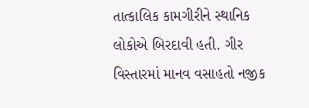તાત્કાલિક કામગીરીને સ્થાનિક લોકોએ બિરદાવી હતી. ગીર વિસ્તારમાં માનવ વસાહતો નજીક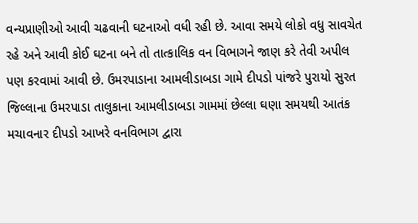વન્યપ્રાણીઓ આવી ચઢવાની ઘટનાઓ વધી રહી છે. આવા સમયે લોકો વધુ સાવચેત રહે અને આવી કોઈ ઘટના બને તો તાત્કાલિક વન વિભાગને જાણ કરે તેવી અપીલ પણ કરવામાં આવી છે. ઉમરપાડાના આમલીડાબડા ગામે દીપડો પાંજરે પુરાયો સુરત જિલ્લાના ઉમરપાડા તાલુકાના આમલીડાબડા ગામમાં છેલ્લા ઘણા સમયથી આતંક મચાવનાર દીપડો આખરે વનવિભાગ દ્વારા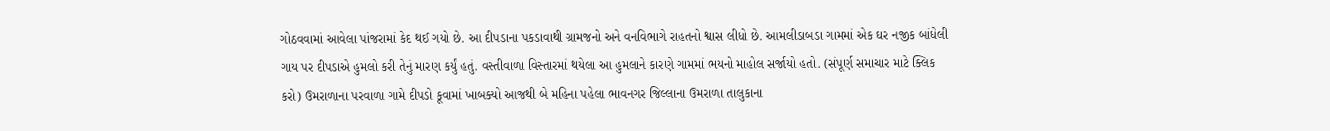ગોઠવવામાં આવેલા પાંજરામાં કેદ થઈ ગયો છે. આ દીપડાના પકડાવાથી ગ્રામજનો અને વનવિભાગે રાહતનો શ્વાસ લીધો છે. આમલીડાબડા ગામમાં એક ઘર નજીક બાંધેલી ગાય પર દીપડાએ હુમલો કરી તેનું મારણ કર્યું હતું. વસ્તીવાળા વિસ્તારમાં થયેલા આ હુમલાને કારણે ગામમાં ભયનો માહોલ સર્જાયો હતો. (સંપૂર્ણ સમાચાર માટે ક્લિક કરો) ઉમરાળાના પરવાળા ગામે દીપડો કૂવામાં ખાબક્યો આજથી બે મહિના પહેલા ભાવનગર જિલ્લાના ઉમરાળા તાલુકાના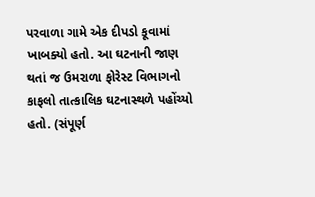પરવાળા ગામે એક દીપડો કૂવામાં ખાબક્યો હતો. આ ઘટનાની જાણ થતાં જ ઉમરાળા ફોરેસ્ટ વિભાગનો કાફલો તાત્કાલિક ઘટનાસ્થળે પહોંચ્યો હતો. (સંપૂર્ણ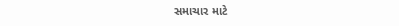સમાચાર માટે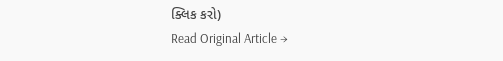ક્લિક કરો)
Read Original Article →